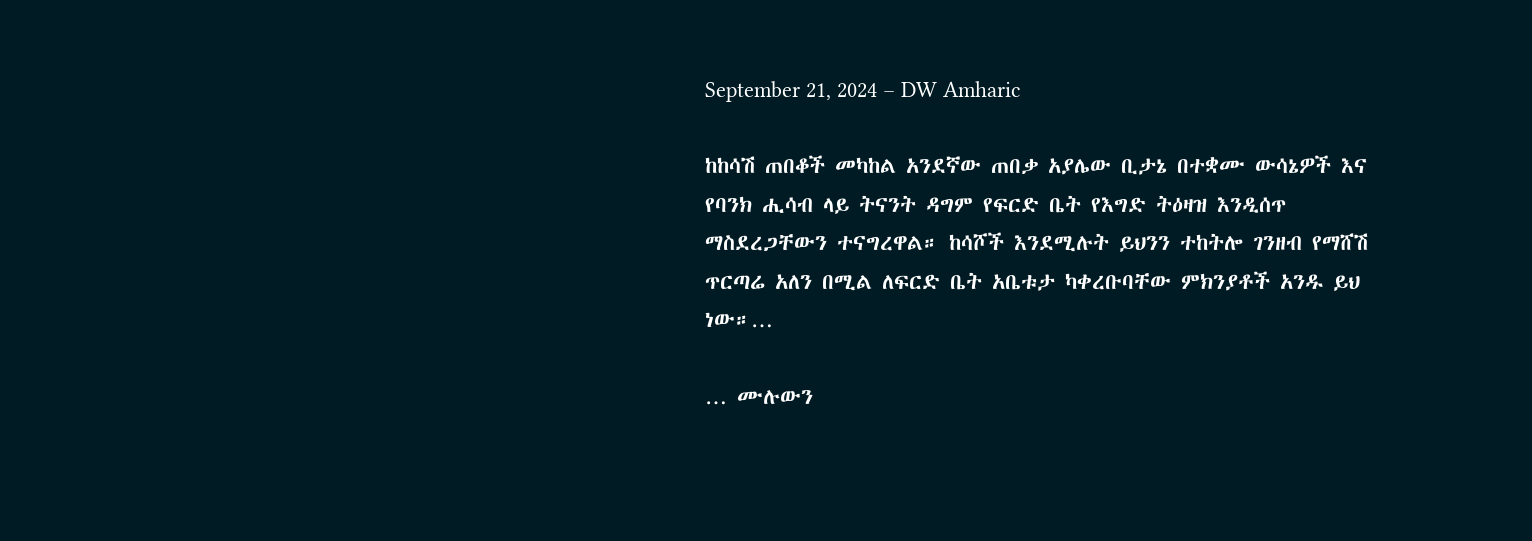September 21, 2024 – DW Amharic

ከከሳሽ ጠበቆች መካከል አንደኛው ጠበቃ አያሌው ቢታኔ በተቋሙ ውሳኔዎች እና የባንክ ሒሳብ ላይ ትናንት ዳግም የፍርድ ቤት የእግድ ትዕዛዝ እንዲሰጥ ማስደረጋቸውን ተናግረዋል። ከሳሾች እንደሚሉት ይህንን ተከትሎ ገንዘብ የማሸሽ ጥርጣሬ አለን በሚል ለፍርድ ቤት አቤቱታ ካቀረቡባቸው ምክንያቶች አንዱ ይህ ነው።…

… ሙሉውን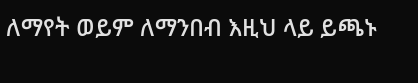ለማየት ወይም ለማንበብ እዚህ ላይ ይጫኑ